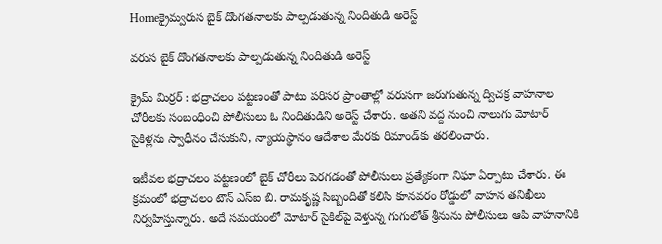Homeక్రైమ్వరుస బైక్ దొంగతనాలకు పాల్పడుతున్న నిందితుడి అరెస్ట్

వరుస బైక్ దొంగతనాలకు పాల్పడుతున్న నిందితుడి అరెస్ట్

క్రైమ్ మిర్రర్ : భద్రాచలం పట్టణంతో పాటు పరిసర ప్రాంతాల్లో వరుసగా జరుగుతున్న ద్విచక్ర వాహనాల చోరీలకు సంబంధించి పోలీసులు ఓ నిందితుడిని అరెస్ట్ చేశారు. అతని వద్ద నుంచి నాలుగు మోటార్ సైకిళ్లను స్వాధీనం చేసుకుని, న్యాయస్థానం ఆదేశాల మేరకు రిమాండ్‌కు తరలించారు.

ఇటీవల భద్రాచలం పట్టణంలో బైక్ చోరీలు పెరగడంతో పోలీసులు ప్రత్యేకంగా నిఘా ఏర్పాటు చేశారు. ఈ క్రమంలో భద్రాచలం టౌన్ ఎస్‌ఐ బి. రామకృష్ణ సిబ్బందితో కలిసి కూనవరం రోడ్డులో వాహన తనిఖీలు నిర్వహిస్తున్నారు. అదే సమయంలో మోటార్ సైకిల్‌పై వెళ్తున్న గుగులోత్ శ్రీనును పోలీసులు ఆపి వాహనానికి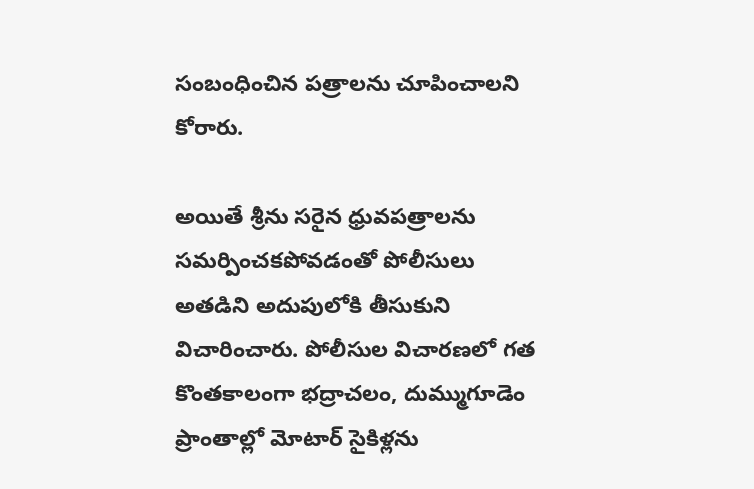సంబంధించిన పత్రాలను చూపించాలని కోరారు.

అయితే శ్రీను సరైన ధ్రువపత్రాలను సమర్పించకపోవడంతో పోలీసులు అతడిని అదుపులోకి తీసుకుని విచారించారు. పోలీసుల విచారణలో గత కొంతకాలంగా భద్రాచలం, దుమ్ముగూడెం ప్రాంతాల్లో మోటార్ సైకిళ్లను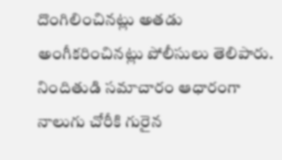దొంగిలించినట్లు అతడు అంగీకరించినట్లు పోలీసులు తెలిపారు. నిందితుడి సమాచారం ఆధారంగా నాలుగు చోరీకి గురైన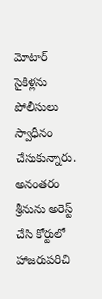మోటార్ సైకిళ్లను పోలీసులు స్వాధీనం చేసుకున్నారు. అనంతరం శ్రీనును అరెస్ట్ చేసి కోర్టులో హాజరుపరిచి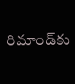రిమాండ్‌కు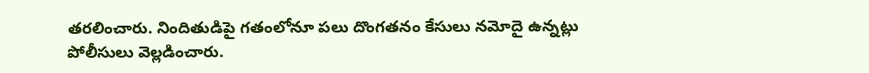తరలించారు. నిందితుడిపై గతంలోనూ పలు దొంగతనం కేసులు నమోదై ఉన్నట్లు పోలీసులు వెల్లడించారు.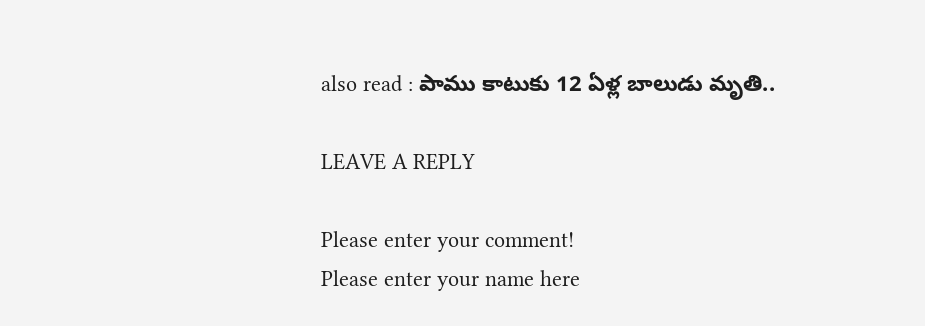also read : పాము కాటుకు 12 ఏళ్ల బాలుడు మృతి..

LEAVE A REPLY

Please enter your comment!
Please enter your name here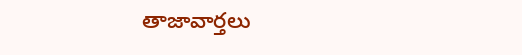తాజావార్తలు